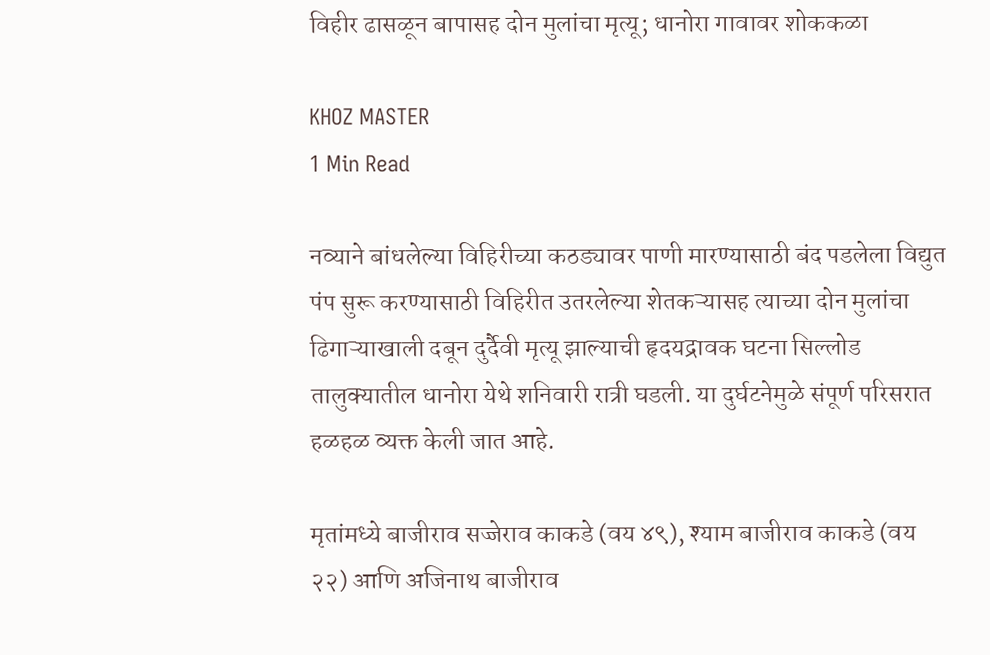विहीर ढासळून बापासह दोन मुलांचा मृत्यू; धानोरा गावावर शोककळा

KHOZ MASTER
1 Min Read

नव्याने बांधलेल्या विहिरीच्या कठड्यावर पाणी मारण्यासाठी बंद पडलेला विद्युत पंप सुरू करण्यासाठी विहिरीत उतरलेल्या शेतकऱ्यासह त्याच्या दोन मुलांचा ढिगाऱ्याखाली दबून दुर्दैवी मृत्यू झाल्याची हृदयद्रावक घटना सिल्लोड तालुक्यातील धानोरा येथे शनिवारी रात्री घडली. या दुर्घटनेमुळे संपूर्ण परिसरात हळहळ व्यक्त केली जात आहे.

मृतांमध्ये बाजीराव सज्जेराव काकडे (वय ४९), श्याम बाजीराव काकडे (वय २२) आणि अजिनाथ बाजीराव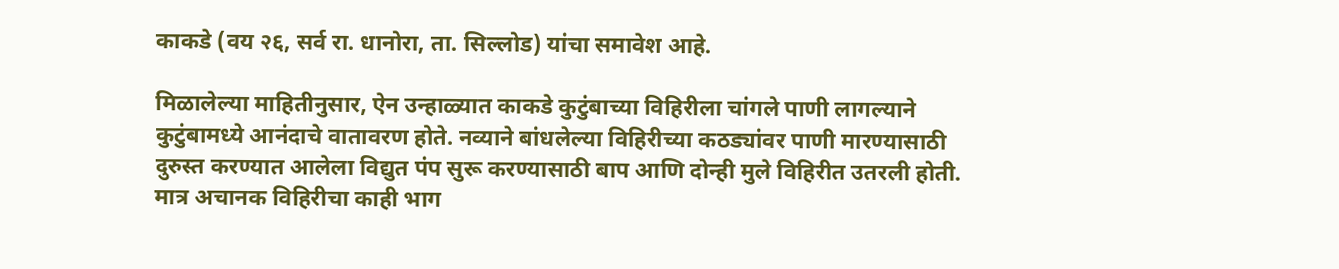काकडे (वय २६, सर्व रा. धानोरा, ता. सिल्लोड) यांचा समावेश आहे.

मिळालेल्या माहितीनुसार, ऐन उन्हाळ्यात काकडे कुटुंबाच्या विहिरीला चांगले पाणी लागल्याने कुटुंबामध्ये आनंदाचे वातावरण होते. नव्याने बांधलेल्या विहिरीच्या कठड्यांवर पाणी मारण्यासाठी दुरुस्त करण्यात आलेला विद्युत पंप सुरू करण्यासाठी बाप आणि दोन्ही मुले विहिरीत उतरली होती. मात्र अचानक विहिरीचा काही भाग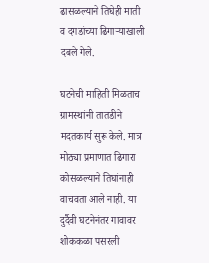ढासळल्याने तिघेही माती व दगडांच्या ढिगाऱ्याखाली दबले गेले.

घटनेची माहिती मिळताच ग्रामस्थांनी तातडीने मदतकार्य सुरू केले. मात्र मोठ्या प्रमाणात ढिगारा कोसळल्याने तिघांनाही वाचवता आले नाही. या दुर्दैवी घटनेनंतर गावावर शोककळा पसरली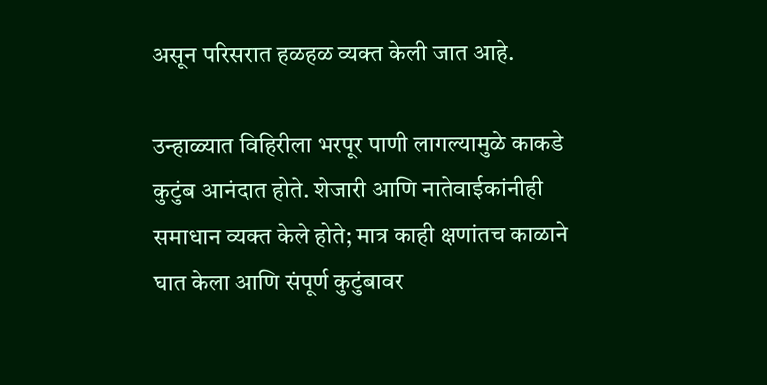असून परिसरात हळहळ व्यक्त केली जात आहे.

उन्हाळ्यात विहिरीला भरपूर पाणी लागल्यामुळे काकडे कुटुंब आनंदात होते. शेजारी आणि नातेवाईकांनीही समाधान व्यक्त केले होते; मात्र काही क्षणांतच काळाने घात केला आणि संपूर्ण कुटुंबावर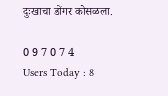दुःखाचा डोंगर कोसळला.

0 9 7 0 7 4
Users Today : 8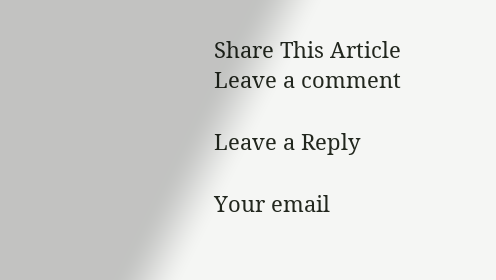Share This Article
Leave a comment

Leave a Reply

Your email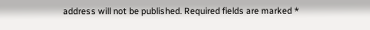address will not be published. Required fields are marked *